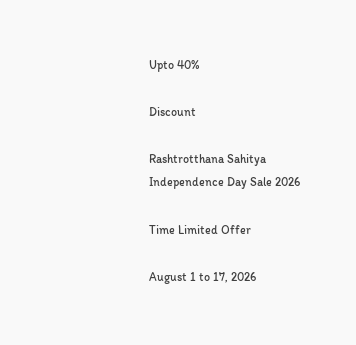Upto 40%

Discount

Rashtrotthana Sahitya Independence Day Sale 2026

Time Limited Offer

August 1 to 17, 2026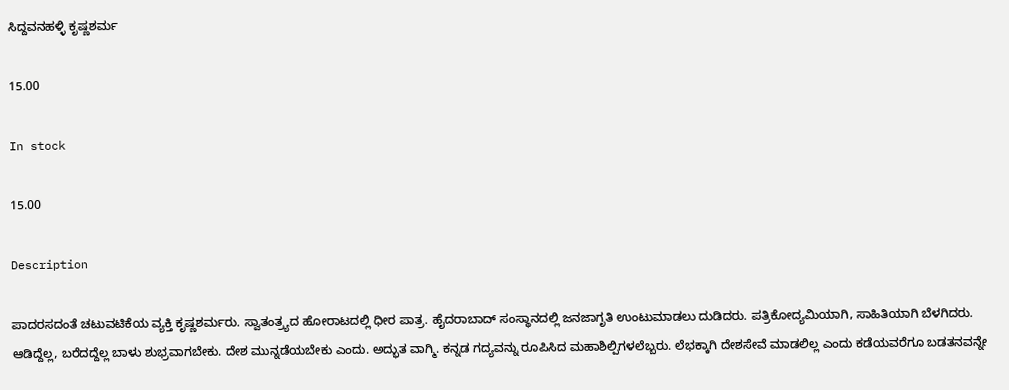ಸಿದ್ದವನಹಳ್ಳಿ ಕೃಷ್ಣಶರ್ಮ

15.00

In stock

15.00

Description

ಪಾದರಸದಂತೆ ಚಟುವಟಿಕೆಯ ವ್ಯಕ್ತಿ ಕೃಷ್ಣಶರ್ಮರು. ಸ್ವಾತಂತ್ರ್ಯದ ಹೋರಾಟದಲ್ಲಿ ಧೀರ ಪಾತ್ರ. ಹೈದರಾಬಾದ್ ಸಂಸ್ಥಾನದಲ್ಲಿ ಜನಜಾಗೃತಿ ಉಂಟುಮಾಡಲು ದುಡಿದರು. ಪತ್ರಿಕೋದ್ಯಮಿಯಾಗಿ, ಸಾಹಿತಿಯಾಗಿ ಬೆಳಗಿದರು. ಆಡಿದ್ದೆಲ್ಲ, ಬರೆದದ್ದೆಲ್ಲ ಬಾಳು ಶುಭ್ರವಾಗಬೇಕು. ದೇಶ ಮುನ್ನಡೆಯಬೇಕು ಎಂದು. ಅದ್ಭುತ ವಾಗ್ಮಿ. ಕನ್ನಡ ಗದ್ಯವನ್ನು ರೂಪಿಸಿದ ಮಹಾಶಿಲ್ಪಿಗಳಲೆಬ್ಬರು. ಲೆಭಕ್ಕಾಗಿ ದೇಶಸೇವೆ ಮಾಡಲಿಲ್ಲ ಎಂದು ಕಡೆಯವರೆಗೂ ಬಡತನವನ್ನೇ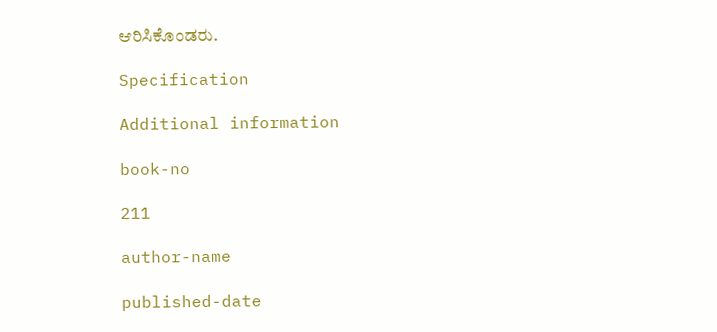ಆರಿಸಿಕೊಂಡರು.

Specification

Additional information

book-no

211

author-name

published-date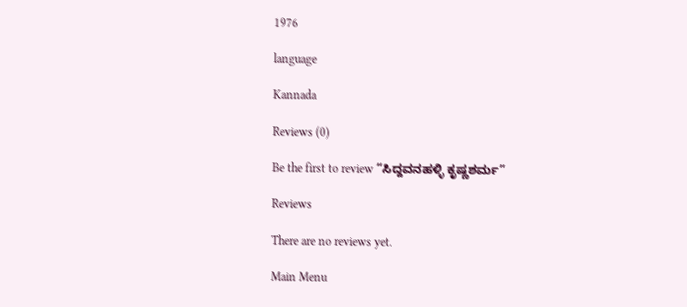1976

language

Kannada

Reviews (0)

Be the first to review “ಸಿದ್ದವನಹಳ್ಳಿ ಕೃಷ್ಣಶರ್ಮ”

Reviews

There are no reviews yet.

Main Menu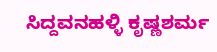ಸಿದ್ದವನಹಳ್ಳಿ ಕೃಷ್ಣಶರ್ಮ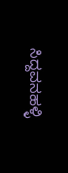ಸಿದ್ದವನಹಳ್ಳಿ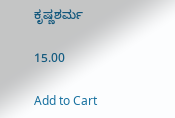ಕೃಷ್ಣಶರ್ಮ

15.00

Add to Cart